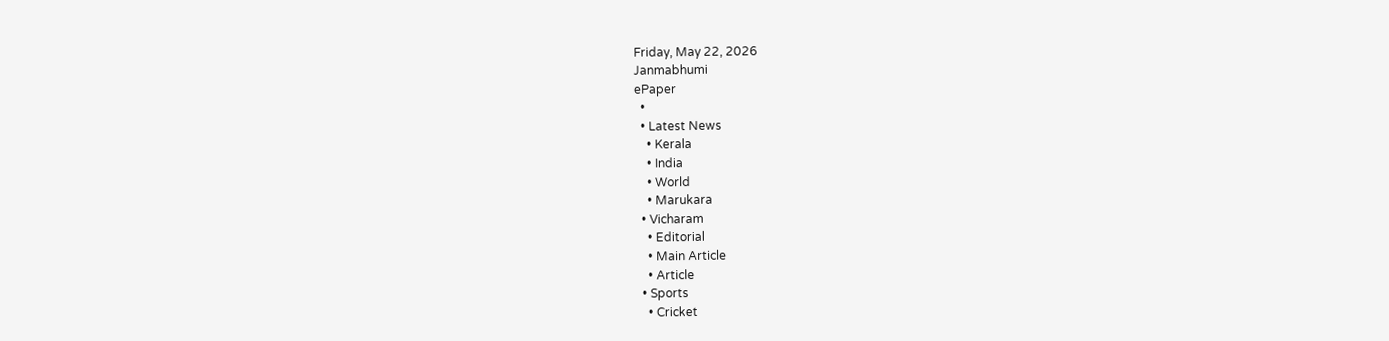Friday, May 22, 2026
Janmabhumi
ePaper
  •
  • Latest News
    • Kerala
    • India
    • World
    • Marukara
  • Vicharam
    • Editorial
    • Main Article
    • Article
  • Sports
    • Cricket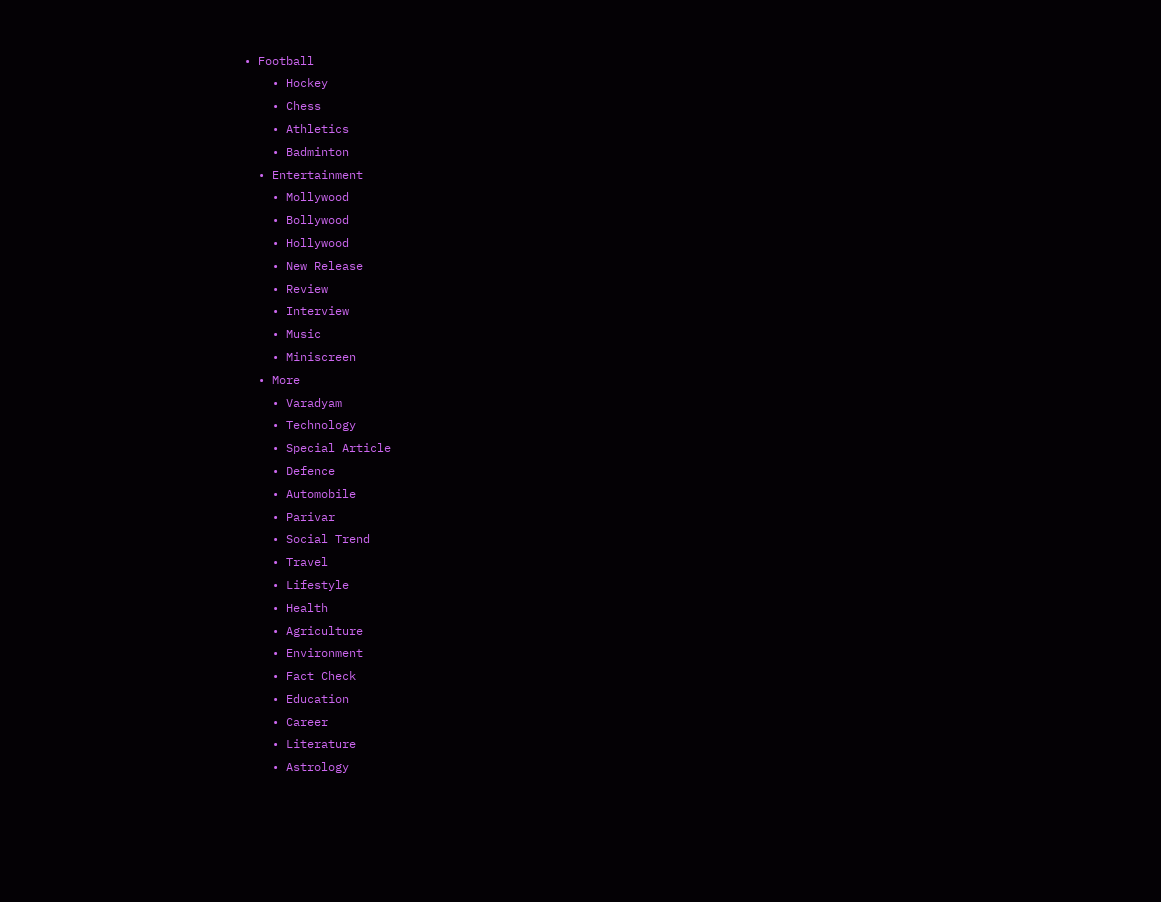• Football
    • Hockey
    • Chess
    • Athletics
    • Badminton
  • Entertainment
    • Mollywood
    • Bollywood
    • Hollywood
    • New Release
    • Review
    • Interview
    • Music
    • Miniscreen
  • More
    • Varadyam
    • Technology
    • Special Article
    • Defence
    • Automobile
    • Parivar
    • Social Trend
    • Travel
    • Lifestyle
    • Health
    • Agriculture
    • Environment
    • Fact Check
    • Education
    • Career
    • Literature
    • Astrology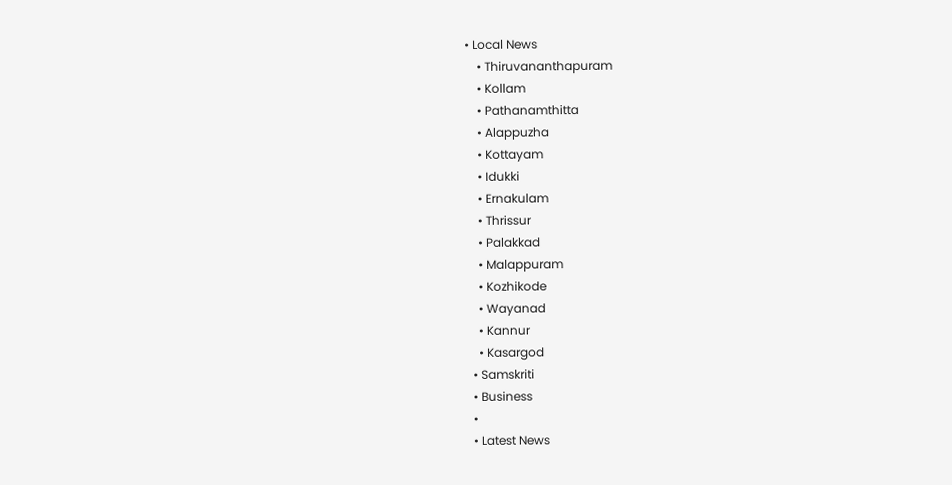• Local News
    • Thiruvananthapuram
    • Kollam
    • Pathanamthitta
    • Alappuzha
    • Kottayam
    • Idukki
    • Ernakulam
    • Thrissur
    • Palakkad
    • Malappuram
    • Kozhikode
    • Wayanad
    • Kannur
    • Kasargod
  • Samskriti
  • Business
  •
  • Latest News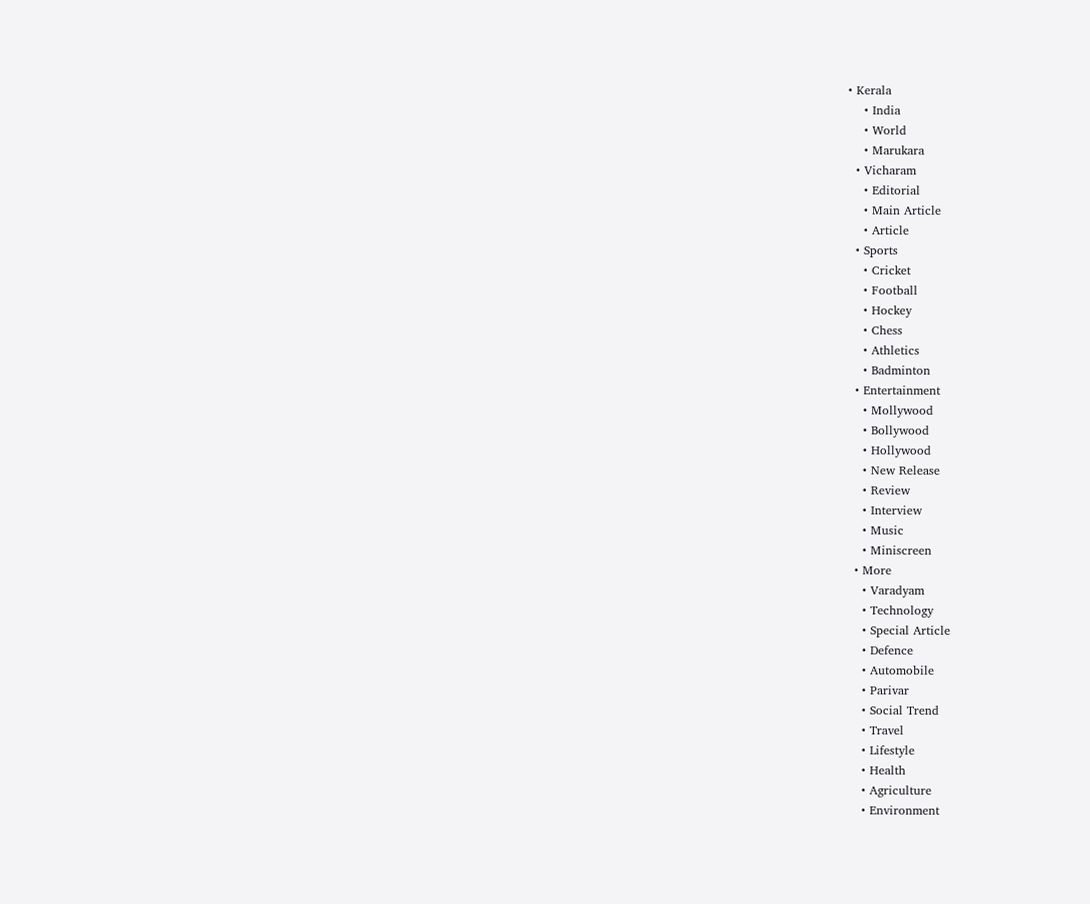• Kerala
    • India
    • World
    • Marukara
  • Vicharam
    • Editorial
    • Main Article
    • Article
  • Sports
    • Cricket
    • Football
    • Hockey
    • Chess
    • Athletics
    • Badminton
  • Entertainment
    • Mollywood
    • Bollywood
    • Hollywood
    • New Release
    • Review
    • Interview
    • Music
    • Miniscreen
  • More
    • Varadyam
    • Technology
    • Special Article
    • Defence
    • Automobile
    • Parivar
    • Social Trend
    • Travel
    • Lifestyle
    • Health
    • Agriculture
    • Environment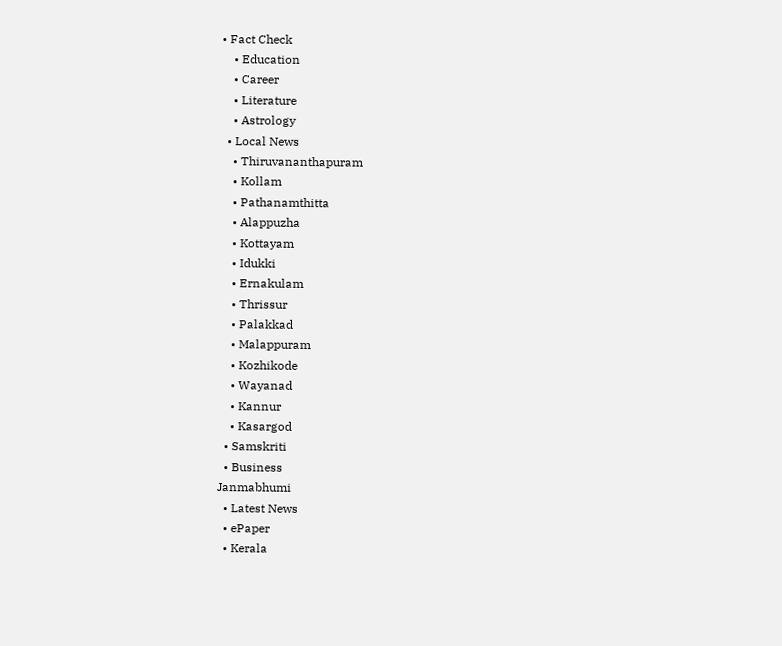• Fact Check
    • Education
    • Career
    • Literature
    • Astrology
  • Local News
    • Thiruvananthapuram
    • Kollam
    • Pathanamthitta
    • Alappuzha
    • Kottayam
    • Idukki
    • Ernakulam
    • Thrissur
    • Palakkad
    • Malappuram
    • Kozhikode
    • Wayanad
    • Kannur
    • Kasargod
  • Samskriti
  • Business
Janmabhumi
  • Latest News
  • ePaper
  • Kerala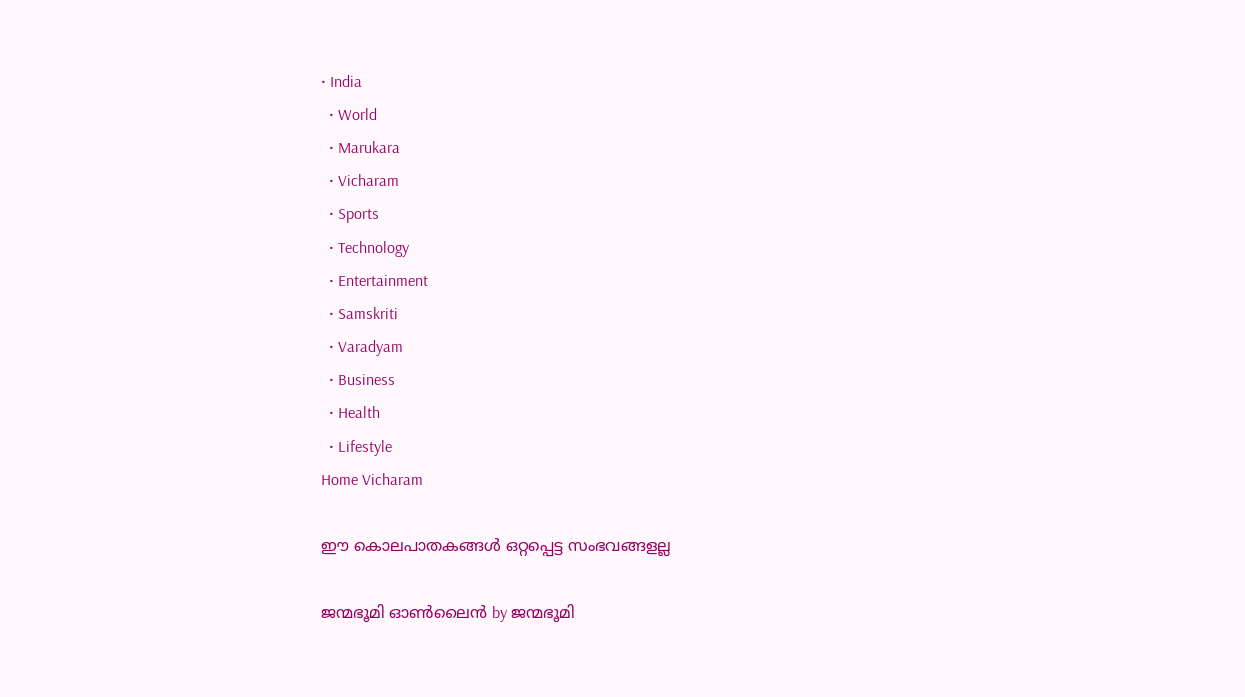• India
  • World
  • Marukara
  • Vicharam
  • Sports
  • Technology
  • Entertainment
  • Samskriti
  • Varadyam
  • Business
  • Health
  • Lifestyle
Home Vicharam

ഈ കൊലപാതകങ്ങള്‍ ഒറ്റപ്പെട്ട സംഭവങ്ങളല്ല

ജന്മഭൂമി ഓണ്‍ലൈന്‍ by ജന്മഭൂമി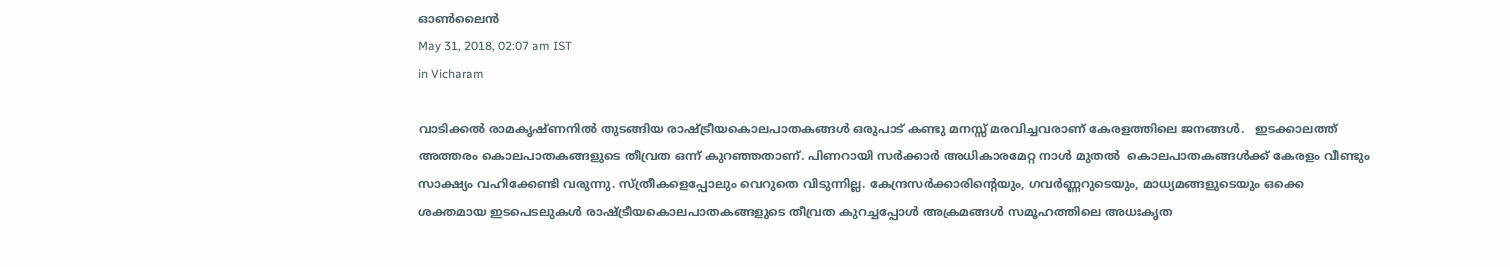ഓണ്‍ലൈന്‍
May 31, 2018, 02:07 am IST
in Vicharam

വാടിക്കല്‍ രാമകൃഷ്ണനില്‍ തുടങ്ങിയ രാഷ്‌ട്രീയകൊലപാതകങ്ങള്‍ ഒരുപാട് കണ്ടു മനസ്സ് മരവിച്ചവരാണ് കേരളത്തിലെ ജനങ്ങള്‍.   ഇടക്കാലത്ത് അത്തരം കൊലപാതകങ്ങളുടെ തീവ്രത ഒന്ന് കുറഞ്ഞതാണ്. പിണറായി സര്‍ക്കാര്‍ അധികാരമേറ്റ നാള്‍ മുതല്‍  കൊലപാതകങ്ങള്‍ക്ക് കേരളം വീണ്ടും സാക്ഷ്യം വഹിക്കേണ്ടി വരുന്നു. സ്ത്രീകളെപ്പോലും വെറുതെ വിടുന്നില്ല. കേന്ദ്രസര്‍ക്കാരിന്റെയും, ഗവര്‍ണ്ണറുടെയും, മാധ്യമങ്ങളുടെയും ഒക്കെ ശക്തമായ ഇടപെടലുകള്‍ രാഷ്‌ട്രീയകൊലപാതകങ്ങളുടെ തീവ്രത കുറച്ചപ്പോള്‍ അക്രമങ്ങള്‍ സമൂഹത്തിലെ അധഃകൃത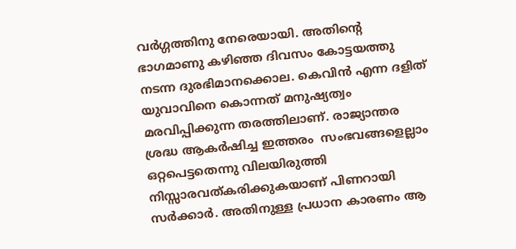വര്‍ഗ്ഗത്തിനു നേരെയായി. അതിന്റെ ഭാഗമാണു കഴിഞ്ഞ ദിവസം കോട്ടയത്തു നടന്ന ദുരഭിമാനക്കൊല. കെവിന്‍ എന്ന ദളിത് യുവാവിനെ കൊന്നത് മനുഷ്യത്വം മരവിപ്പിക്കുന്ന തരത്തിലാണ്. രാജ്യാന്തര ശ്രദ്ധ ആകര്‍ഷിച്ച ഇത്തരം  സംഭവങ്ങളെല്ലാം ഒറ്റപെട്ടതെന്നു വിലയിരുത്തി നിസ്സാരവത്കരിക്കുകയാണ് പിണറായി സര്‍ക്കാര്‍. അതിനുള്ള പ്രധാന കാരണം ആ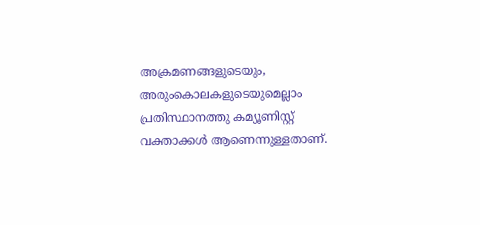അക്രമണങ്ങളുടെയും, അരുംകൊലകളുടെയുമെല്ലാം പ്രതിസ്ഥാനത്തു കമ്യൂണിസ്റ്റ് വക്താക്കള്‍ ആണെന്നുള്ളതാണ്.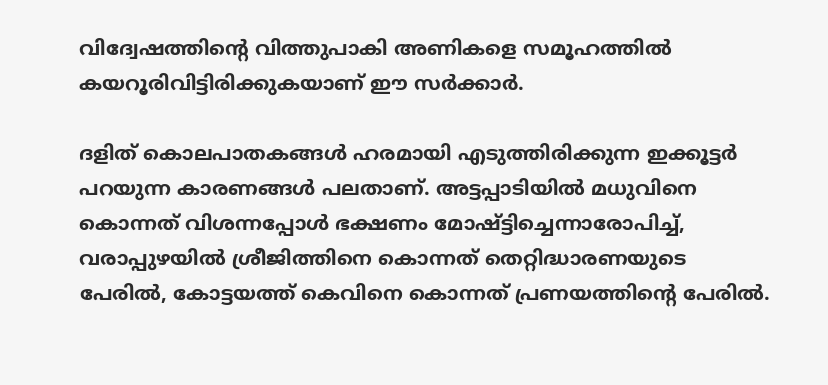വിദ്വേഷത്തിന്റെ വിത്തുപാകി അണികളെ സമൂഹത്തില്‍ കയറൂരിവിട്ടിരിക്കുകയാണ് ഈ സര്‍ക്കാര്‍.

ദളിത് കൊലപാതകങ്ങള്‍ ഹരമായി എടുത്തിരിക്കുന്ന ഇക്കൂട്ടര്‍ പറയുന്ന കാരണങ്ങള്‍ പലതാണ്. അട്ടപ്പാടിയില്‍ മധുവിനെ കൊന്നത് വിശന്നപ്പോള്‍ ഭക്ഷണം മോഷ്ട്ടിച്ചെന്നാരോപിച്ച്, വരാപ്പുഴയില്‍ ശ്രീജിത്തിനെ കൊന്നത് തെറ്റിദ്ധാരണയുടെ പേരില്‍, കോട്ടയത്ത് കെവിനെ കൊന്നത് പ്രണയത്തിന്റെ പേരില്‍.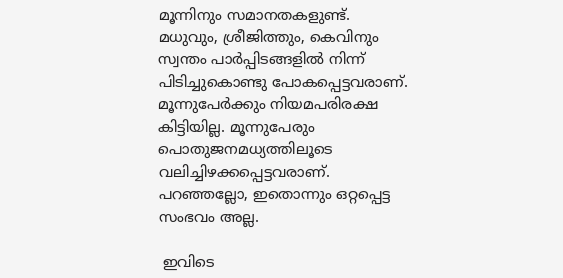മൂന്നിനും സമാനതകളുണ്ട്. മധുവും, ശ്രീജിത്തും, കെവിനും സ്വന്തം പാര്‍പ്പിടങ്ങളില്‍ നിന്ന് പിടിച്ചുകൊണ്ടു പോകപ്പെട്ടവരാണ്. മൂന്നുപേര്‍ക്കും നിയമപരിരക്ഷ കിട്ടിയില്ല. മൂന്നുപേരും പൊതുജനമധ്യത്തിലൂടെ  വലിച്ചിഴക്കപ്പെട്ടവരാണ്. പറഞ്ഞല്ലോ, ഇതൊന്നും ഒറ്റപ്പെട്ട സംഭവം അല്ല.

 ഇവിടെ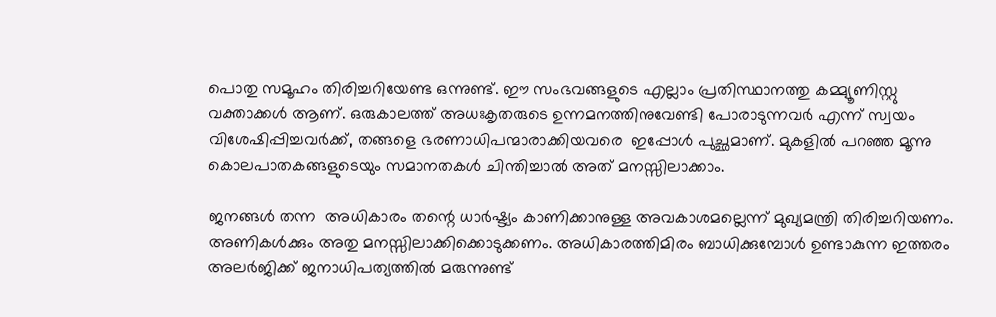പൊതു സമൂഹം തിരിച്ചറിയേണ്ട ഒന്നുണ്ട്. ഈ സംഭവങ്ങളുടെ എല്ലാം പ്രതിസ്ഥാനത്തു കമ്മ്യൂണിസ്റ്റു വക്താക്കള്‍ ആണ്. ഒരുകാലത്ത് അധഃകൃതരുടെ ഉന്നമനത്തിനുവേണ്ടി പോരാടുന്നവര്‍ എന്ന് സ്വയം വിശേഷിപ്പിച്ചവര്‍ക്ക്, തങ്ങളെ ഭരണാധിപന്മാരാക്കിയവരെ  ഇപ്പോള്‍ പുച്ഛമാണ്. മുകളില്‍ പറഞ്ഞ മൂന്നു കൊലപാതകങ്ങളുടെയും സമാനതകള്‍ ചിന്തിച്ചാല്‍ അത് മനസ്സിലാക്കാം.

ജനങ്ങള്‍ തന്ന  അധികാരം തന്റെ ധാര്‍ഷ്ട്യം കാണിക്കാനുള്ള അവകാശമല്ലെന്ന് മുഖ്യമന്ത്രി തിരിച്ചറിയണം. അണികള്‍ക്കും അതു മനസ്സിലാക്കിക്കൊടുക്കണം. അധികാരത്തിമിരം ബാധിക്കുമ്പോള്‍ ഉണ്ടാകുന്ന ഇത്തരം അലര്‍ജിക്ക് ജനാധിപത്യത്തില്‍ മരുന്നുണ്ട്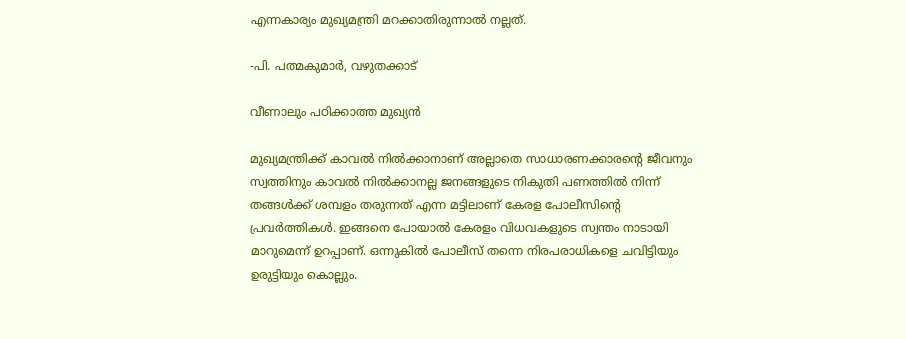എന്നകാര്യം മുഖ്യമന്ത്രി മറക്കാതിരുന്നാല്‍ നല്ലത്.

-പി. പത്മകുമാര്‍, വഴുതക്കാട്

വീണാലും പഠിക്കാത്ത മുഖ്യന്‍

മുഖ്യമന്ത്രിക്ക് കാവല്‍ നില്‍ക്കാനാണ് അല്ലാതെ സാധാരണക്കാരന്റെ ജീവനും സ്വത്തിനും കാവല്‍ നില്‍ക്കാനല്ല ജനങ്ങളുടെ നികുതി പണത്തില്‍ നിന്ന് തങ്ങള്‍ക്ക് ശമ്പളം തരുന്നത് എന്ന മട്ടിലാണ് കേരള പോലീസിന്റെ പ്രവര്‍ത്തികള്‍. ഇങ്ങനെ പോയാല്‍ കേരളം വിധവകളുടെ സ്വന്തം നാടായി മാറുമെന്ന് ഉറപ്പാണ്. ഒന്നുകില്‍ പോലീസ് തന്നെ നിരപരാധികളെ ചവിട്ടിയും ഉരുട്ടിയും കൊല്ലും.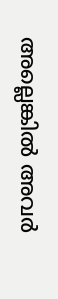അല്ലെങ്കില്‍ അവര്‍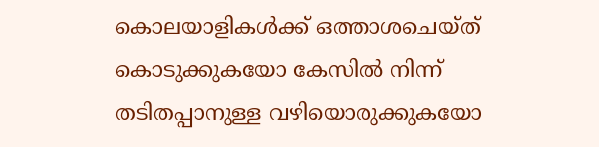കൊലയാളികള്‍ക്ക് ഒത്താശചെയ്ത് കൊടുക്കുകയോ കേസില്‍ നിന്ന് തടിതപ്പാനുള്ള വഴിയൊരുക്കുകയോ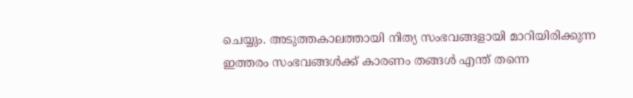ചെയ്യും. അടുത്തകാലത്തായി നിത്യ സംഭവങ്ങളായി മാറിയിരിക്കുന്ന ഇത്തരം സംഭവങ്ങള്‍ക്ക് കാരണം തങ്ങള്‍ എന്ത് തന്നെ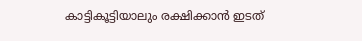കാട്ടികൂട്ടിയാലും രക്ഷിക്കാന്‍ ഇടത്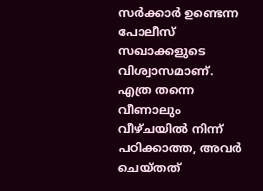സര്‍ക്കാര്‍ ഉണ്ടെന്ന പോലീസ് സഖാക്കളുടെ വിശ്വാസമാണ്. എത്ര തന്നെ വീണാലും വീഴ്ചയില്‍ നിന്ന് പഠിക്കാത്ത, അവര്‍ ചെയ്തത്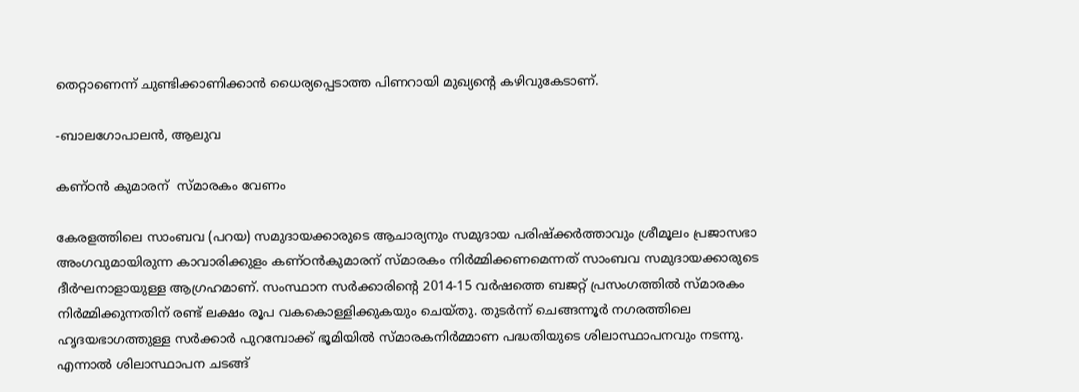തെറ്റാണെന്ന് ചുണ്ടിക്കാണിക്കാന്‍ ധൈര്യപ്പെടാത്ത പിണറായി മുഖ്യന്റെ കഴിവുകേടാണ്.

-ബാലഗോപാലന്‍, ആലുവ

കണ്ഠന്‍ കുമാരന്  സ്മാരകം വേണം

കേരളത്തിലെ സാംബവ (പറയ) സമുദായക്കാരുടെ ആചാര്യനും സമുദായ പരിഷ്‌ക്കര്‍ത്താവും ശ്രീമൂലം പ്രജാസഭാ അംഗവുമായിരുന്ന കാവാരിക്കുളം കണ്ഠന്‍കുമാരന് സ്മാരകം നിര്‍മ്മിക്കണമെന്നത് സാംബവ സമുദായക്കാരുടെ ദീര്‍ഘനാളായുള്ള ആഗ്രഹമാണ്. സംസ്ഥാന സര്‍ക്കാരിന്റെ 2014-15 വര്‍ഷത്തെ ബജറ്റ് പ്രസംഗത്തില്‍ സ്മാരകം നിര്‍മ്മിക്കുന്നതിന് രണ്ട് ലക്ഷം രൂപ വകകൊള്ളിക്കുകയും ചെയ്തു. തുടര്‍ന്ന് ചെങ്ങന്നൂര്‍ നഗരത്തിലെ ഹൃദയഭാഗത്തുള്ള സര്‍ക്കാര്‍ പുറമ്പോക്ക് ഭൂമിയില്‍ സ്മാരകനിര്‍മ്മാണ പദ്ധതിയുടെ ശിലാസ്ഥാപനവും നടന്നു. എന്നാല്‍ ശിലാസ്ഥാപന ചടങ്ങ്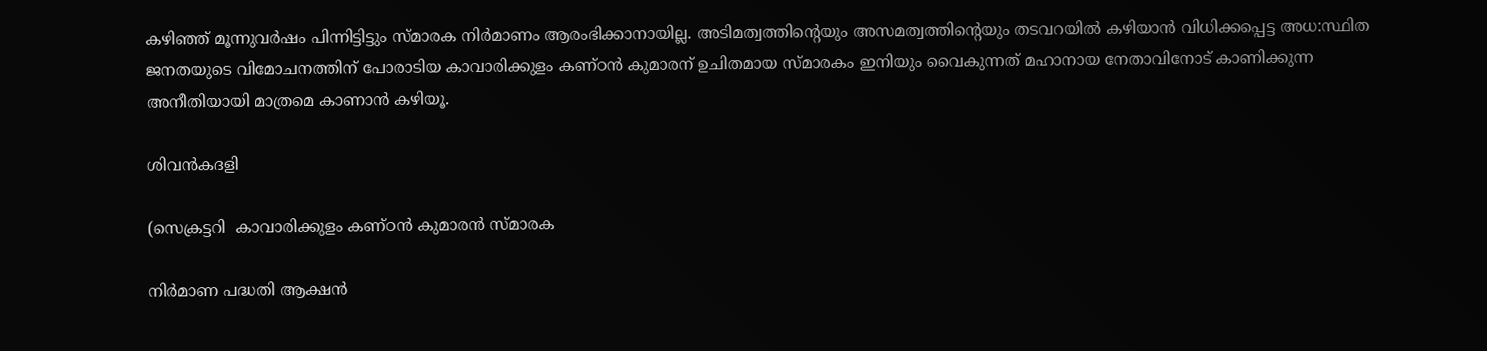കഴിഞ്ഞ് മൂന്നുവര്‍ഷം പിന്നിട്ടിട്ടും സ്മാരക നിര്‍മാണം ആരംഭിക്കാനായില്ല. അടിമത്വത്തിന്റെയും അസമത്വത്തിന്റെയും തടവറയില്‍ കഴിയാന്‍ വിധിക്കപ്പെട്ട അധ:സ്ഥിത ജനതയുടെ വിമോചനത്തിന് പോരാടിയ കാവാരിക്കുളം കണ്ഠന്‍ കുമാരന് ഉചിതമായ സ്മാരകം ഇനിയും വൈകുന്നത് മഹാനായ നേതാവിനോട് കാണിക്കുന്ന അനീതിയായി മാത്രമെ കാണാന്‍ കഴിയൂ.

ശിവന്‍കദളി

(സെക്രട്ടറി  കാവാരിക്കുളം കണ്ഠന്‍ കുമാരന്‍ സ്മാരക

നിര്‍മാണ പദ്ധതി ആക്ഷന്‍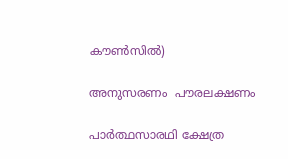കൗണ്‍സില്‍)

അനുസരണം  പൗരലക്ഷണം

പാര്‍ത്ഥസാരഥി ക്ഷേത്ര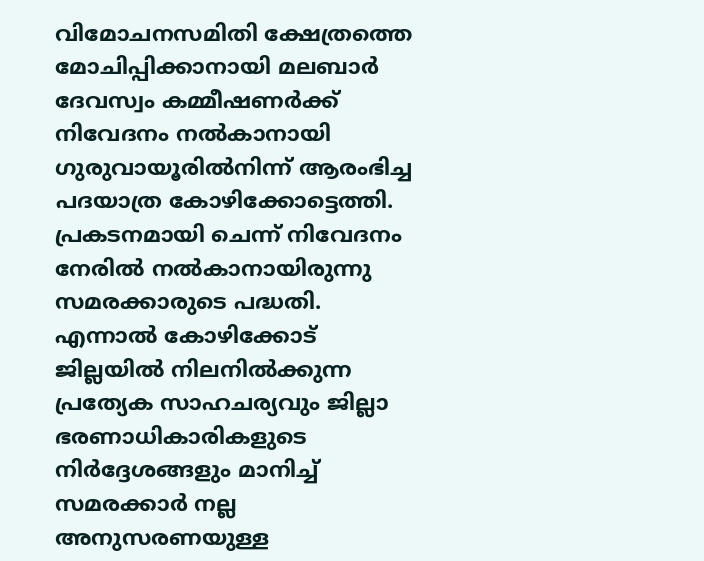വിമോചനസമിതി ക്ഷേത്രത്തെ മോചിപ്പിക്കാനായി മലബാര്‍ ദേവസ്വം കമ്മീഷണര്‍ക്ക് നിവേദനം നല്‍കാനായി ഗുരുവായൂരില്‍നിന്ന് ആരംഭിച്ച പദയാത്ര കോഴിക്കോട്ടെത്തി. പ്രകടനമായി ചെന്ന് നിവേദനം നേരില്‍ നല്‍കാനായിരുന്നു സമരക്കാരുടെ പദ്ധതി. എന്നാല്‍ കോഴിക്കോട് ജില്ലയില്‍ നിലനില്‍ക്കുന്ന പ്രത്യേക സാഹചര്യവും ജില്ലാ ഭരണാധികാരികളുടെ നിര്‍ദ്ദേശങ്ങളും മാനിച്ച് സമരക്കാര്‍ നല്ല അനുസരണയുള്ള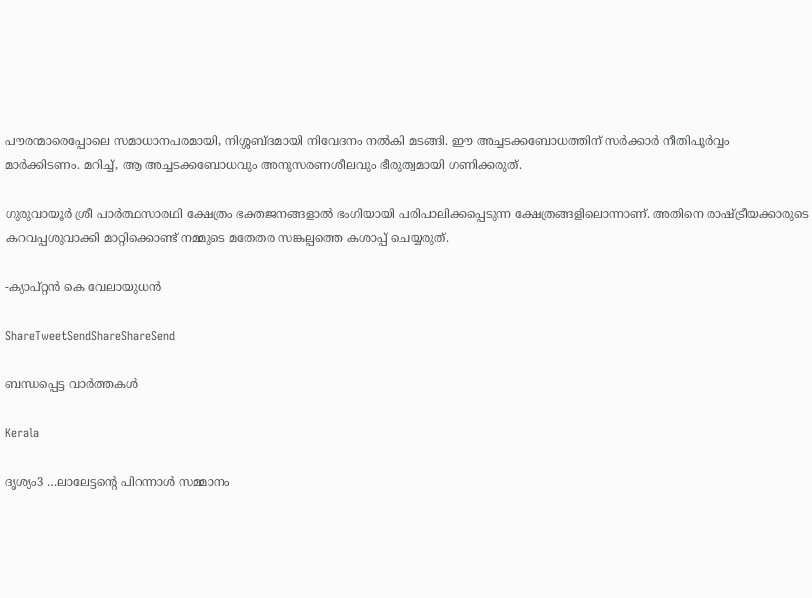പൗരന്മാരെപ്പോലെ സമാധാനപരമായി, നിശ്ശബ്ദമായി നിവേദനം നല്‍കി മടങ്ങി. ഈ അച്ചടക്കബോധത്തിന് സര്‍ക്കാര്‍ നീതിപൂര്‍വ്വം മാര്‍ക്കിടണം. മറിച്ച്, ആ അച്ചടക്കബോധവും അനുസരണശീലവും ഭീരുത്വമായി ഗണിക്കരുത്.

ഗുരുവായൂര്‍ ശ്രീ പാര്‍ത്ഥസാരഥി ക്ഷേത്രം ഭക്തജനങ്ങളാല്‍ ഭംഗിയായി പരിപാലിക്കപ്പെടുന്ന ക്ഷേത്രങ്ങളിലൊന്നാണ്. അതിനെ രാഷ്‌ട്രീയക്കാരുടെ കറവപ്പശുവാക്കി മാറ്റിക്കൊണ്ട് നമ്മുടെ മതേതര സങ്കല്പത്തെ കശാപ്പ് ചെയ്യരുത്.

-ക്യാപ്റ്റന്‍ കെ വേലായുധന്‍

ShareTweetSendShareShareSend

ബന്ധപ്പെട്ട വാര്‍ത്തകള്‍

Kerala

ദൃശ്യം3 …ലാലേട്ടന്റെ പിറന്നാള്‍ സമ്മാനം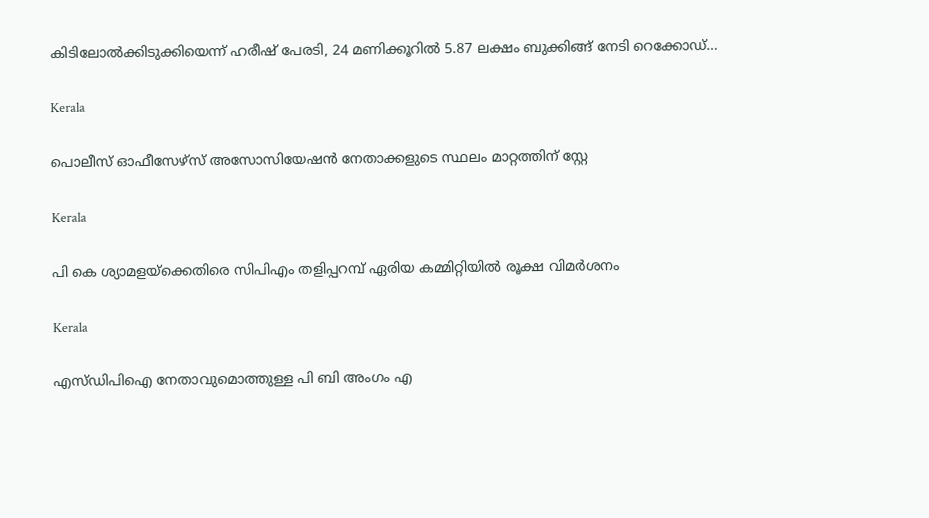കിടിലോല്‍ക്കിടുക്കിയെന്ന് ഹരീഷ് പേരടി, 24 മണിക്കൂറില്‍ 5.87 ലക്ഷം ബുക്കിങ്ങ് നേടി റെക്കോഡ്…

Kerala

പൊലീസ് ഓഫീസേഴ്‌സ് അസോസിയേഷന്‍ നേതാക്കളുടെ സ്ഥലം മാറ്റത്തിന് സ്റ്റേ

Kerala

പി കെ ശ്യാമളയ്‌ക്കെതിരെ സിപിഎം തളിപ്പറമ്പ് ഏരിയ കമ്മിറ്റിയില്‍ രൂക്ഷ വിമര്‍ശനം

Kerala

എസ്ഡിപിഐ നേതാവുമൊത്തുള്ള പി ബി അംഗം എ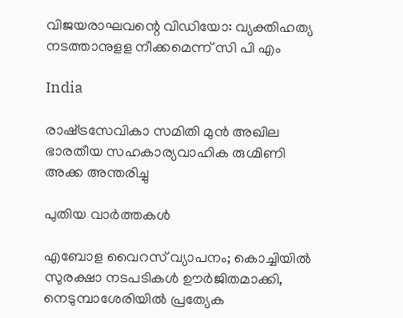വിജയരാഘവന്റെ വിഡിയോ: വ്യക്തിഹത്യ നടത്താനുളള നീക്കമെന്ന് സി പി എം

India

രാഷ്‌ട്രസേവികാ സമിതി മുന്‍ അഖില ഭാരതീയ സഹകാര്യവാഹിക രുഗ്മിണി അക്ക അന്തരിച്ചു

പുതിയ വാര്‍ത്തകള്‍

എബോള വൈറസ് വ്യാപനം; കൊച്ചിയിൽ സുരക്ഷാ നടപടികൾ ഊർജിതമാക്കി, നെടുമ്പാശേരിയിൽ പ്രത്യേക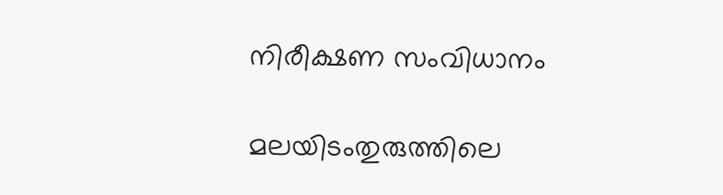നിരീക്ഷണ സംവിധാനം

മലയിടംതുരുത്തിലെ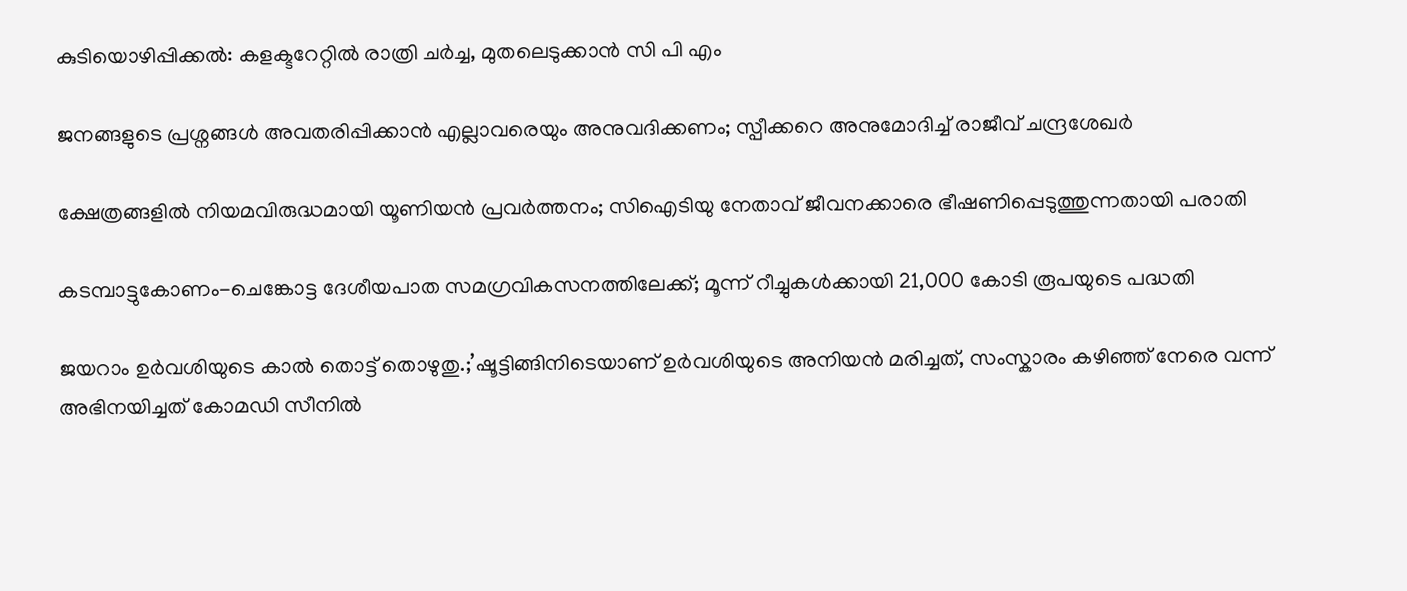കുടിയൊഴിപ്പിക്കല്‍: കളക്ടറേറ്റില്‍ രാത്രി ചര്‍ച്ച, മുതലെടുക്കാന്‍ സി പി എം

ജനങ്ങളുടെ പ്രശ്നങ്ങൾ അവതരിപ്പിക്കാൻ എല്ലാവരെയും അനുവദിക്കണം; സ്പീക്കറെ അനുമോദിച്ച് രാജീവ് ചന്ദ്രശേഖർ

ക്ഷേത്രങ്ങളില്‍ നിയമവിരുദ്ധമായി യൂണിയന്‍ പ്രവര്‍ത്തനം; സിഐടിയു നേതാവ് ജീവനക്കാരെ ഭീഷണിപ്പെടുത്തുന്നതായി പരാതി

കടമ്പാട്ടുകോണം-ചെങ്കോട്ട ദേശീയപാത സമഗ്രവികസനത്തിലേക്ക്; മൂന്ന് റീച്ചുകള്‍ക്കായി 21,000 കോടി രൂപയുടെ പദ്ധതി

ജയറാം ഉര്‍വശിയുടെ കാല്‍ തൊട്ട് തൊഴുതു.;’ഷൂട്ടിങ്ങിനിടെയാണ് ഉർവശിയുടെ അനിയൻ മരിച്ചത്, സംസ്കാരം കഴിഞ്ഞ് നേരെ വന്ന് അഭിനയിച്ചത് കോമഡി സീനിൽ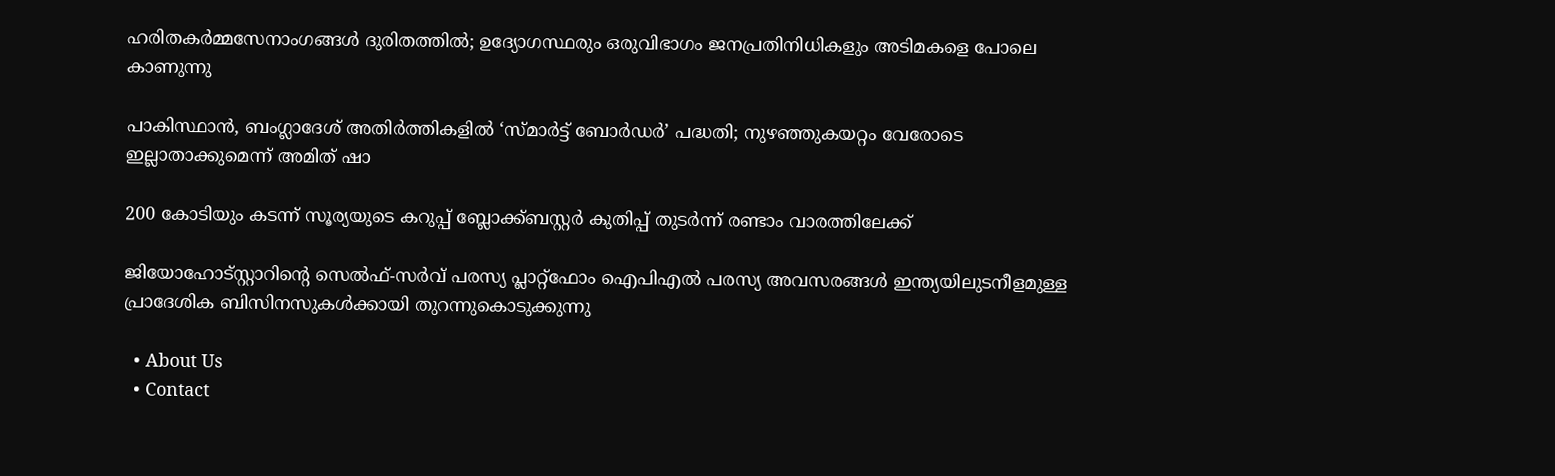ഹരിതകര്‍മ്മസേനാംഗങ്ങള്‍ ദുരിതത്തില്‍; ഉദ്യോഗസ്ഥരും ഒരുവിഭാഗം ജനപ്രതിനിധികളും അടിമകളെ പോലെ കാണുന്നു

പാകിസ്ഥാൻ, ബംഗ്ലാദേശ് അതിർത്തികളിൽ ‘സ്മാർട്ട് ബോർഡർ’ പദ്ധതി; നുഴഞ്ഞുകയറ്റം വേരോടെ ഇല്ലാതാക്കുമെന്ന് അമിത് ഷാ

200 കോടിയും കടന്ന് സൂര്യയുടെ കറുപ്പ്‌ ബ്ലോക്ക്ബസ്റ്റർ കുതിപ്പ് തുടർന്ന് രണ്ടാം വാരത്തിലേക്ക്

ജിയോഹോട്സ്റ്റാറിന്റെ സെൽഫ്-സർവ് പരസ്യ പ്ലാറ്റ്ഫോം ഐപിഎൽ പരസ്യ അവസരങ്ങൾ ഇന്ത്യയിലുടനീളമുള്ള പ്രാദേശിക ബിസിനസുകൾക്കായി തുറന്നുകൊടുക്കുന്നു

  • About Us
  • Contact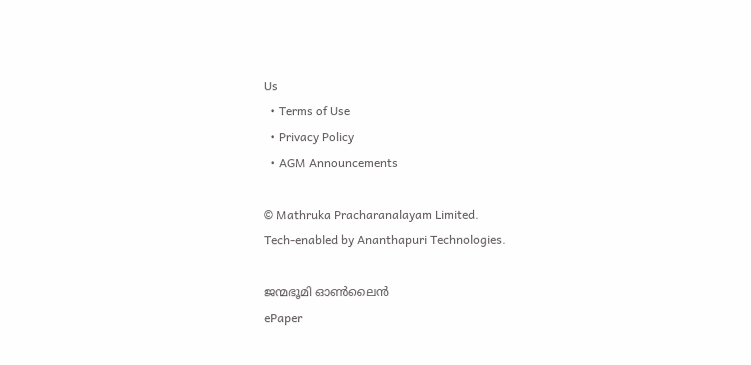Us
  • Terms of Use
  • Privacy Policy
  • AGM Announcements

© Mathruka Pracharanalayam Limited.
Tech-enabled by Ananthapuri Technologies.

ജന്മഭൂമി ഓണ്‍ലൈന്‍
ePaper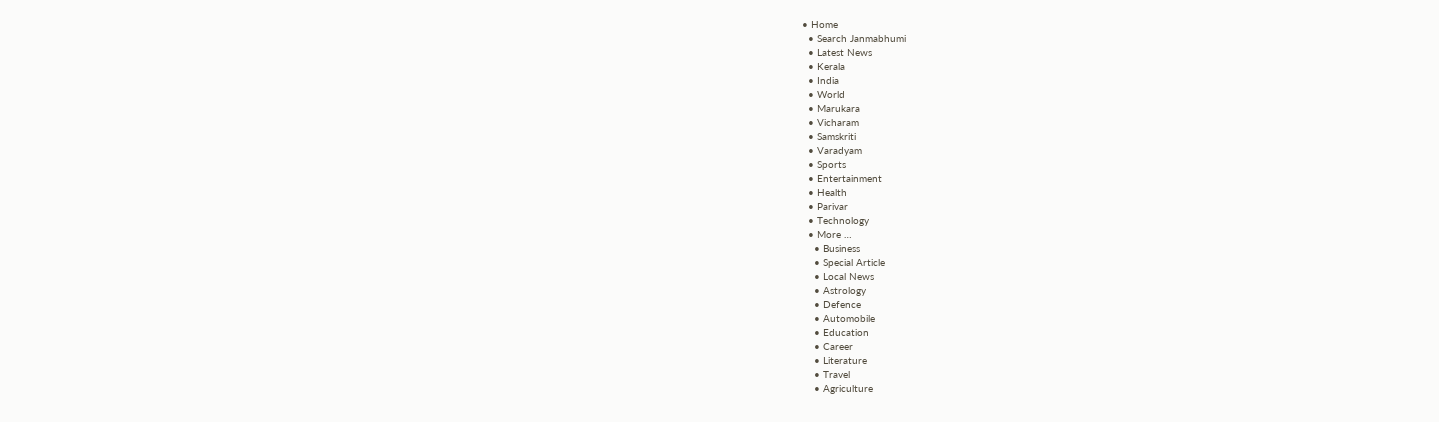• Home
  • Search Janmabhumi
  • Latest News
  • Kerala
  • India
  • World
  • Marukara
  • Vicharam
  • Samskriti
  • Varadyam
  • Sports
  • Entertainment
  • Health
  • Parivar
  • Technology
  • More …
    • Business
    • Special Article
    • Local News
    • Astrology
    • Defence
    • Automobile
    • Education
    • Career
    • Literature
    • Travel
    • Agriculture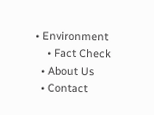• Environment
    • Fact Check
  • About Us
  • Contact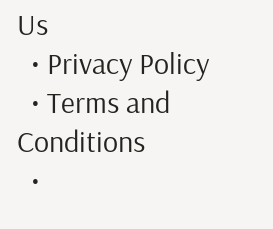Us
  • Privacy Policy
  • Terms and Conditions
  •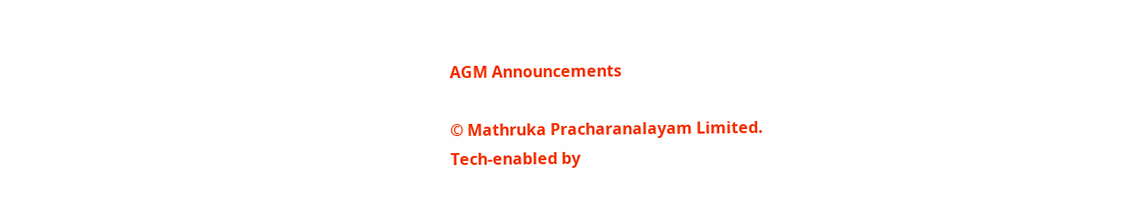AGM Announcements

© Mathruka Pracharanalayam Limited.
Tech-enabled by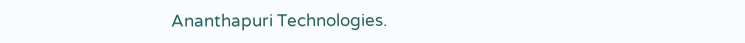Ananthapuri Technologies.